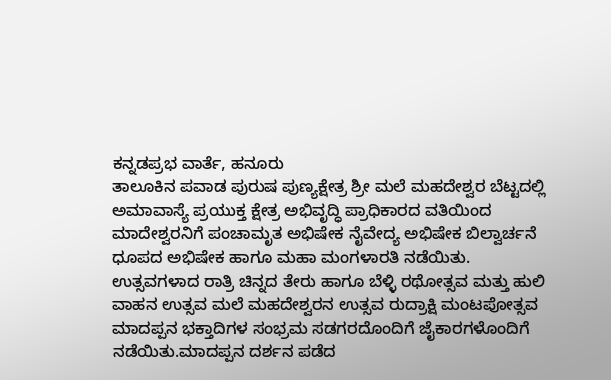ಕನ್ನಡಪ್ರಭ ವಾರ್ತೆ, ಹನೂರು
ತಾಲೂಕಿನ ಪವಾಡ ಪುರುಷ ಪುಣ್ಯಕ್ಷೇತ್ರ ಶ್ರೀ ಮಲೆ ಮಹದೇಶ್ವರ ಬೆಟ್ಟದಲ್ಲಿ ಅಮಾವಾಸ್ಯೆ ಪ್ರಯುಕ್ತ ಕ್ಷೇತ್ರ ಅಭಿವೃದ್ಧಿ ಪ್ರಾಧಿಕಾರದ ವತಿಯಿಂದ ಮಾದೇಶ್ವರನಿಗೆ ಪಂಚಾಮೃತ ಅಭಿಷೇಕ ನೈವೇದ್ಯ ಅಭಿಷೇಕ ಬಿಲ್ವಾರ್ಚನೆ ಧೂಪದ ಅಭಿಷೇಕ ಹಾಗೂ ಮಹಾ ಮಂಗಳಾರತಿ ನಡೆಯಿತು.
ಉತ್ಸವಗಳಾದ ರಾತ್ರಿ ಚಿನ್ನದ ತೇರು ಹಾಗೂ ಬೆಳ್ಳಿ ರಥೋತ್ಸವ ಮತ್ತು ಹುಲಿ ವಾಹನ ಉತ್ಸವ ಮಲೆ ಮಹದೇಶ್ವರನ ಉತ್ಸವ ರುದ್ರಾಕ್ಷಿ ಮಂಟಪೋತ್ಸವ ಮಾದಪ್ಪನ ಭಕ್ತಾದಿಗಳ ಸಂಭ್ರಮ ಸಡಗರದೊಂದಿಗೆ ಜೈಕಾರಗಳೊಂದಿಗೆ ನಡೆಯಿತು.ಮಾದಪ್ಪನ ದರ್ಶನ ಪಡೆದ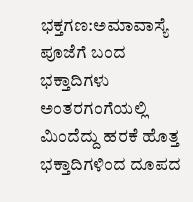ಭಕ್ತಗಣ:ಅಮಾವಾಸ್ಯೆ ಪೂಜೆಗೆ ಬಂದ ಭಕ್ತಾದಿಗಳು ಅಂತರಗಂಗೆಯಲ್ಲಿ ಮಿಂದೆದ್ದು ಹರಕೆ ಹೊತ್ತ ಭಕ್ತಾದಿಗಳಿಂದ ದೂಪದ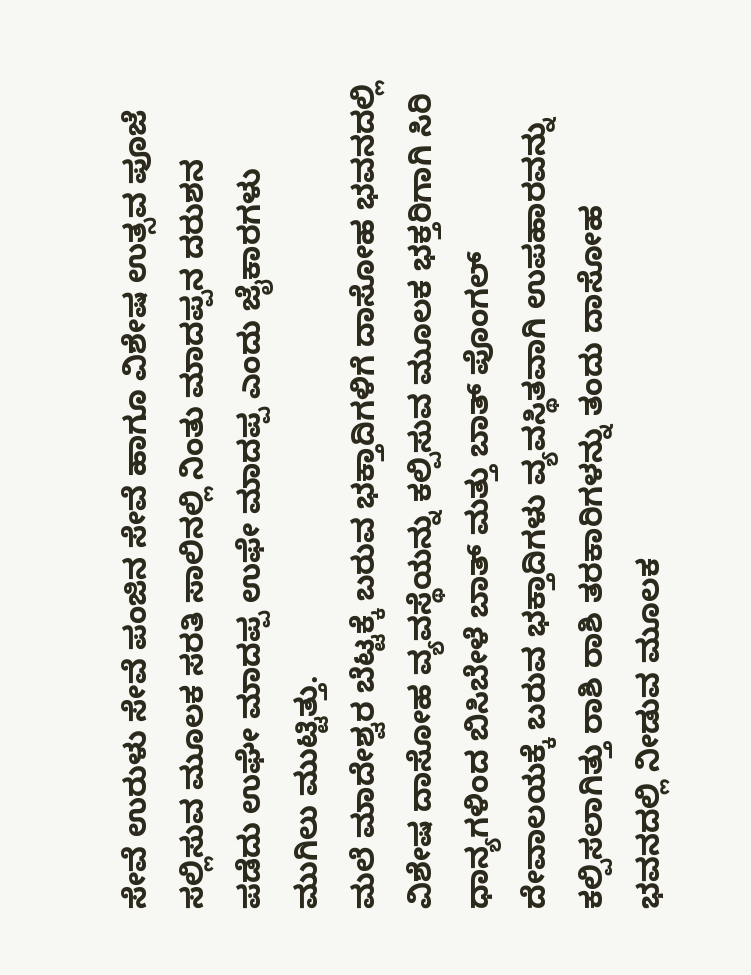ಸೇವೆ ಉರುಳು ಸೇವೆ ಪಂಜಿನ ಸೇವೆ ಹಾಗೂ ವಿಶೇಷ ಉತ್ಸವ ಪೂಜೆ ಸಲ್ಲಿಸುವ ಮೂಲಕ ಸರತಿ ಸಾಲಿನಲ್ಲಿ ನಿಂತು ಮಾದಪ್ಪನ ದರುಶನ ಪಡೆದು ಉಘೇ ಮಾದಪ್ಪ ಉಫೇ ಮಾದಪ್ಪ ಎಂದು ಜೈಕಾರಗಳು ಮುಗಿಲು ಮುಟ್ಟಿತ್ತು.
ಮಲೆ ಮಾದೇಶ್ವರ ಬೆಟ್ಟಕ್ಕೆ ಬರುವ ಭಕ್ತಾದಿಗಳಿಗೆ ದಾಸೋಹ ಭವನದಲ್ಲಿ ವಿಶೇಷ ದಾಸೋಹ ವ್ಯವಸ್ಥೆಯನ್ನು ಕಲ್ಪಿಸುವ ಮೂಲಕ ಭಕ್ತರಿಗಾಗಿ ಸಿರಿ ಧಾನ್ಯಗಳಿಂದ ಬಿಸಿಬೇಳೆ ಬಾತ್ ಮತ್ತು ಬಾತ್ ಪೊಂಗಲ್ ದೇವಾಲಯಕ್ಕೆ ಬರುವ ಭಕ್ತಾದಿಗಳು ವ್ಯವಸ್ಥಿತವಾಗಿ ಉಪಹಾರವನ್ನು ಕಲ್ಪಿಸಲಾಗಿತ್ತು ರಾಶಿ ರಾಶಿ ತರಕಾರಿಗಳನ್ನು ತಂದು ದಾಸೋಹ ಭವನದಲ್ಲಿ ನೀಡುವ ಮೂಲಕ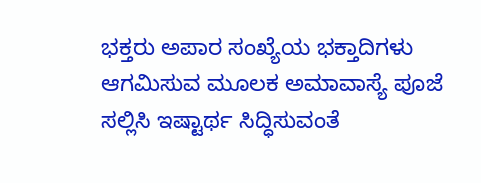ಭಕ್ತರು ಅಪಾರ ಸಂಖ್ಯೆಯ ಭಕ್ತಾದಿಗಳು ಆಗಮಿಸುವ ಮೂಲಕ ಅಮಾವಾಸ್ಯೆ ಪೂಜೆ ಸಲ್ಲಿಸಿ ಇಷ್ಟಾರ್ಥ ಸಿದ್ಧಿಸುವಂತೆ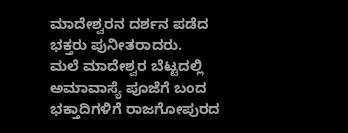ಮಾದೇಶ್ವರನ ದರ್ಶನ ಪಡೆದ ಭಕ್ತರು ಪುನೀತರಾದರು.
ಮಲೆ ಮಾದೇಶ್ವರ ಬೆಟ್ಟದಲ್ಲಿ ಅಮಾವಾಸ್ಯೆ ಪೂಜೆಗೆ ಬಂದ ಭಕ್ತಾದಿಗಳಿಗೆ ರಾಜಗೋಪುರದ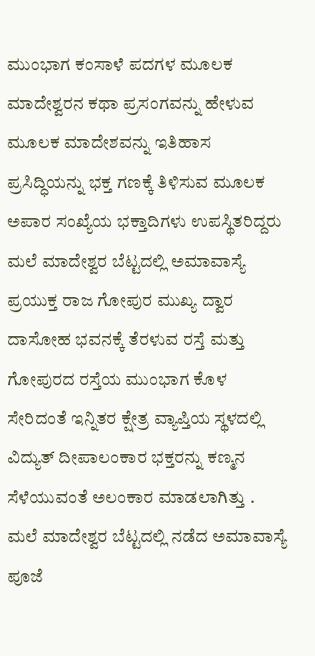ಮುಂಭಾಗ ಕಂಸಾಳೆ ಪದಗಳ ಮೂಲಕ ಮಾದೇಶ್ವರನ ಕಥಾ ಪ್ರಸಂಗವನ್ನು ಹೇಳುವ ಮೂಲಕ ಮಾದೇಶವನ್ನು ಇತಿಹಾಸ ಪ್ರಸಿದ್ಧಿಯನ್ನು ಭಕ್ತ ಗಣಕ್ಕೆ ತಿಳಿಸುವ ಮೂಲಕ ಅಪಾರ ಸಂಖ್ಯೆಯ ಭಕ್ತಾದಿಗಳು ಉಪಸ್ಥಿತರಿದ್ದರು
ಮಲೆ ಮಾದೇಶ್ವರ ಬೆಟ್ಟದಲ್ಲಿ ಅಮಾವಾಸ್ಯೆ ಪ್ರಯುಕ್ತ ರಾಜ ಗೋಪುರ ಮುಖ್ಯ ದ್ವಾರ ದಾಸೋಹ ಭವನಕ್ಕೆ ತೆರಳುವ ರಸ್ತೆ ಮತ್ತು ಗೋಪುರದ ರಸ್ತೆಯ ಮುಂಭಾಗ ಕೊಳ ಸೇರಿದಂತೆ ಇನ್ನಿತರ ಕ್ಷೇತ್ರ ವ್ಯಾಪ್ತಿಯ ಸ್ಥಳದಲ್ಲಿ ವಿದ್ಯುತ್ ದೀಪಾಲಂಕಾರ ಭಕ್ತರನ್ನು ಕಣ್ಮನ ಸೆಳೆಯುವಂತೆ ಅಲಂಕಾರ ಮಾಡಲಾಗಿತ್ತು .
ಮಲೆ ಮಾದೇಶ್ವರ ಬೆಟ್ಟದಲ್ಲಿ ನಡೆದ ಅಮಾವಾಸ್ಯೆ ಪೂಜೆ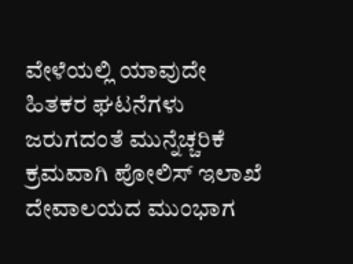ವೇಳೆಯಲ್ಲಿ ಯಾವುದೇ ಹಿತಕರ ಘಟನೆಗಳು ಜರುಗದಂತೆ ಮುನ್ನೆಚ್ಚರಿಕೆ ಕ್ರಮವಾಗಿ ಪೋಲಿಸ್ ಇಲಾಖೆ ದೇವಾಲಯದ ಮುಂಭಾಗ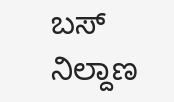ಬಸ್ ನಿಲ್ದಾಣ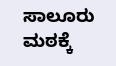ಸಾಲೂರು ಮಠಕ್ಕೆ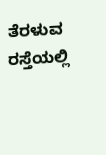ತೆರಳುವ ರಸ್ತೆಯಲ್ಲಿ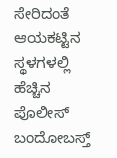ಸೇರಿದಂತೆ ಆಯಕಟ್ಟಿನ ಸ್ಥಳಗಳಲ್ಲಿ ಹೆಚ್ಚಿನ ಪೊಲೀಸ್ ಬಂದೋಬಸ್ತ್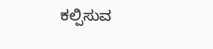ಕಲ್ಪಿಸುವ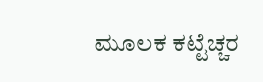ಮೂಲಕ ಕಟ್ಟೆಚ್ಚರ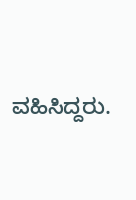ವಹಿಸಿದ್ದರು.